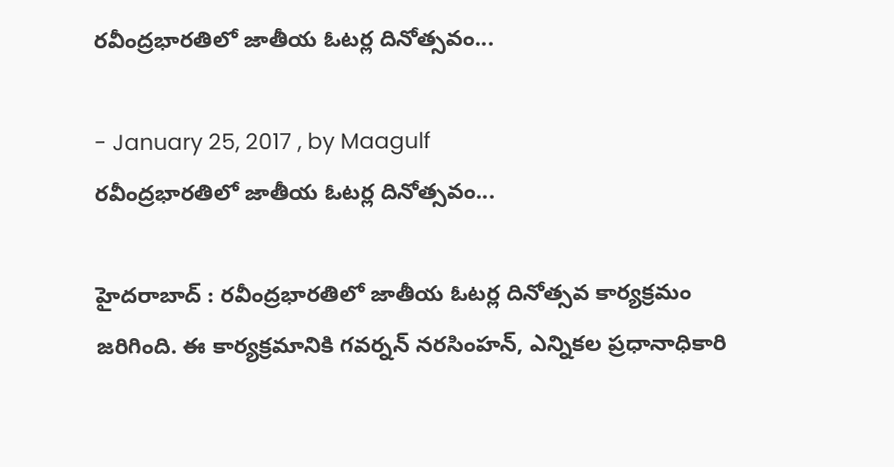రవీంద్రభారతిలో జాతీయ ఓటర్ల దినోత్సవం...

- January 25, 2017 , by Maagulf
రవీంద్రభారతిలో జాతీయ ఓటర్ల దినోత్సవం...

హైదరాబాద్ : రవీంద్రభారతిలో జాతీయ ఓటర్ల దినోత్సవ కార్యక్రమం జరిగింది. ఈ కార్యక్రమానికి గవర్నన్‌ నరసింహన్‌, ఎన్నికల ప్రధానాధికారి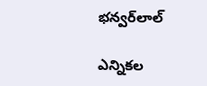భన్వర్‌లాల్‌

ఎన్నికల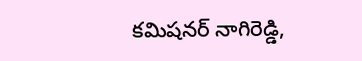కమిషనర్‌ నాగిరెడ్డి,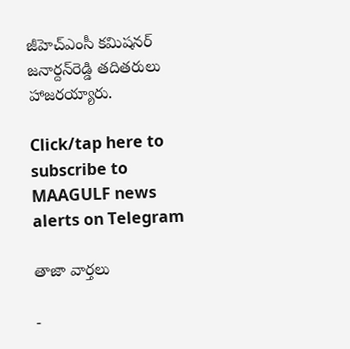జీహెచ్‌ఎంసీ కమిషనర్‌ జనార్దన్‌రెడ్డి తదితరులు హాజరయ్యారు.

Click/tap here to subscribe to MAAGULF news alerts on Telegram

తాజా వార్తలు

-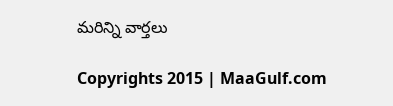మరిన్ని వార్తలు

Copyrights 2015 | MaaGulf.com